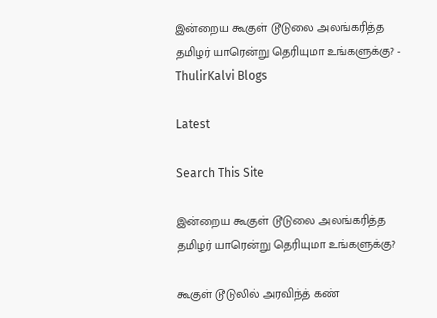இன்றைய கூகுள் டூடுலை அலங்கரித்த தமிழர் யாரென்று தெரியுமா உங்களுக்கு? - ThulirKalvi Blogs

Latest

Search This Site

இன்றைய கூகுள் டூடுலை அலங்கரித்த தமிழர் யாரென்று தெரியுமா உங்களுக்கு?

கூகுள் டூடுலில் அரவிந்த் கண்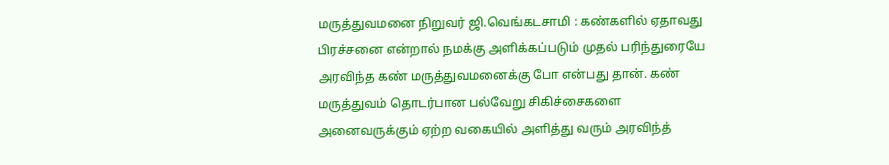மருத்துவமனை நிறுவர் ஜி.வெங்கடசாமி : கண்களில் ஏதாவது பிரச்சனை என்றால் நமக்கு அளிக்கப்படும் முதல் பரிந்துரையே அரவிந்த கண் மருத்துவமனைக்கு போ என்பது தான். கண் மருத்துவம் தொடர்பான பல்வேறு சிகிச்சைகளை அனைவருக்கும் ஏற்ற வகையில் அளித்து வரும் அரவிந்த்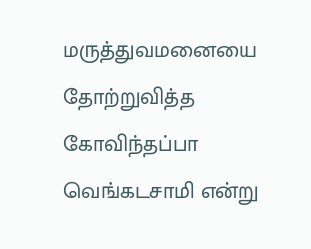மருத்துவமனையை தோற்றுவித்த கோவிந்தப்பா வெங்கடசாமி என்று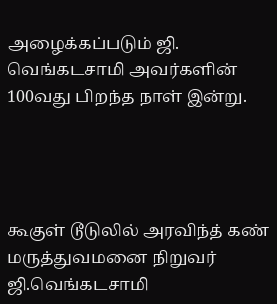அழைக்கப்படும் ஜி. வெங்கடசாமி அவர்களின் 100வது பிறந்த நாள் இன்று.




கூகுள் டூடுலில் அரவிந்த் கண் மருத்துவமனை நிறுவர் ஜி.வெங்கடசாமி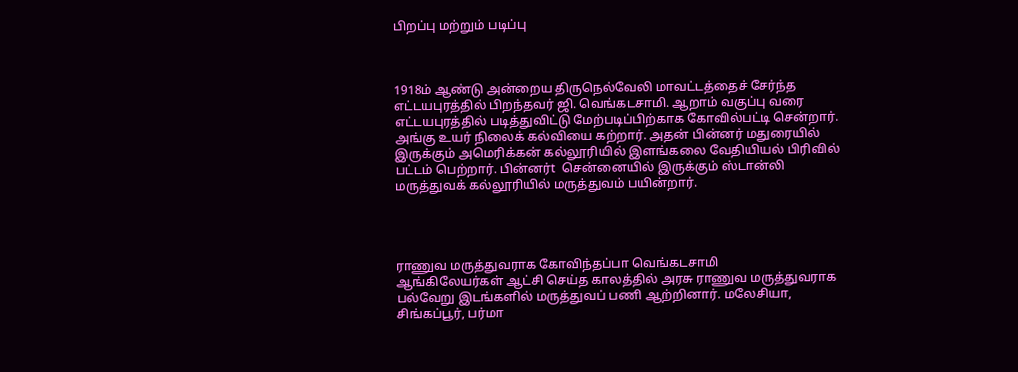பிறப்பு மற்றும் படிப்பு



1918ம் ஆண்டு அன்றைய திருநெல்வேலி மாவட்டத்தைச் சேர்ந்த எட்டயபுரத்தில் பிறந்தவர் ஜி. வெங்கடசாமி. ஆறாம் வகுப்பு வரை எட்டயபுரத்தில் படித்துவிட்டு மேற்படிப்பிற்காக கோவில்பட்டி சென்றார். அங்கு உயர் நிலைக் கல்வியை கற்றார். அதன் பின்னர் மதுரையில் இருக்கும் அமெரிக்கன் கல்லூரியில் இளங்கலை வேதியியல் பிரிவில் பட்டம் பெற்றார். பின்னர்t  சென்னையில் இருக்கும் ஸ்டான்லி மருத்துவக் கல்லூரியில் மருத்துவம் பயின்றார்.




ராணுவ மருத்துவராக கோவிந்தப்பா வெங்கடசாமி
ஆங்கிலேயர்கள் ஆட்சி செய்த காலத்தில் அரசு ராணுவ மருத்துவராக பல்வேறு இடங்களில் மருத்துவப் பணி ஆற்றினார். மலேசியா, சிங்கப்பூர், பர்மா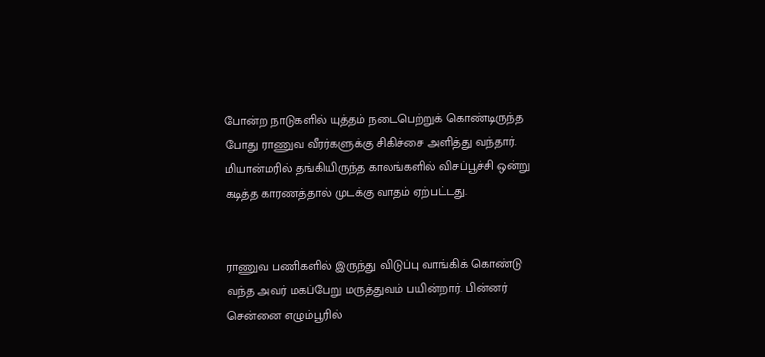போன்ற நாடுகளில் யுத்தம் நடைபெற்றுக் கொண்டிருந்த போது ராணுவ வீரர்களுக்கு சிகிச்சை அளித்து வந்தார். மியான்மரில் தங்கியிருந்த காலங்களில் விசப்பூச்சி ஒன்று கடித்த காரணத்தால் முடக்கு வாதம் ஏற்பட்டது.


ராணுவ பணிகளில் இருந்து விடுப்பு வாங்கிக் கொண்டு வந்த அவர் மகப்பேறு மருத்துவம் பயின்றார். பின்னர் சென்னை எழும்பூரில்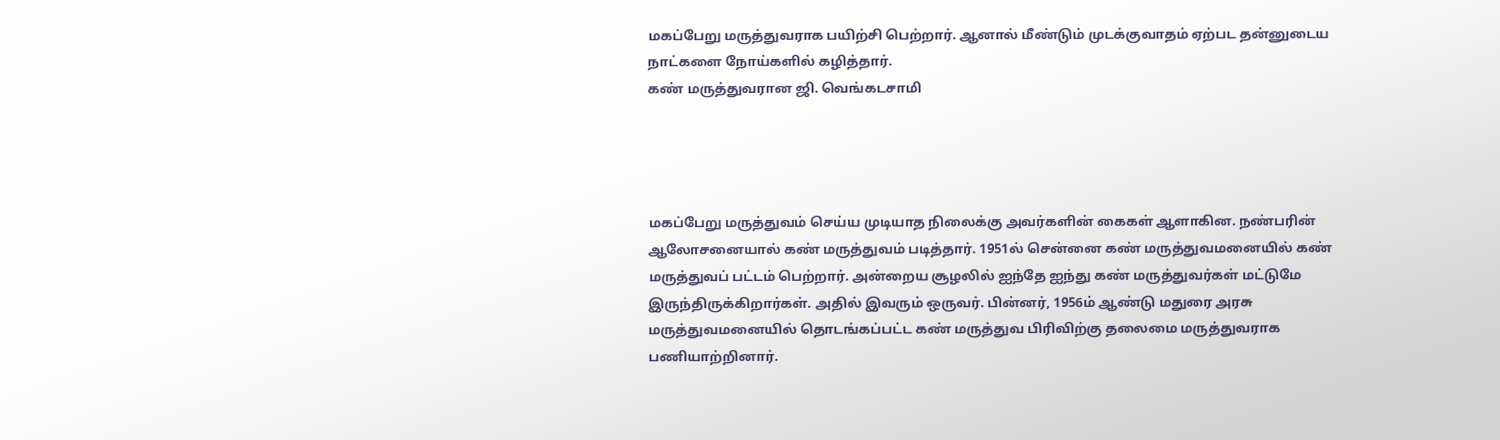மகப்பேறு மருத்துவராக பயிற்சி பெற்றார். ஆனால் மீண்டும் முடக்குவாதம் ஏற்பட தன்னுடைய நாட்களை நோய்களில் கழித்தார்.
கண் மருத்துவரான ஜி. வெங்கடசாமி




மகப்பேறு மருத்துவம் செய்ய முடியாத நிலைக்கு அவர்களின் கைகள் ஆளாகின. நண்பரின் ஆலோசனையால் கண் மருத்துவம் படித்தார். 1951ல் சென்னை கண் மருத்துவமனையில் கண் மருத்துவப் பட்டம் பெற்றார். அன்றைய சூழலில் ஐந்தே ஐந்து கண் மருத்துவர்கள் மட்டுமே இருந்திருக்கிறார்கள். அதில் இவரும் ஒருவர். பின்னர், 1956ம் ஆண்டு மதுரை அரசு மருத்துவமனையில் தொடங்கப்பட்ட கண் மருத்துவ பிரிவிற்கு தலைமை மருத்துவராக பணியாற்றினார்.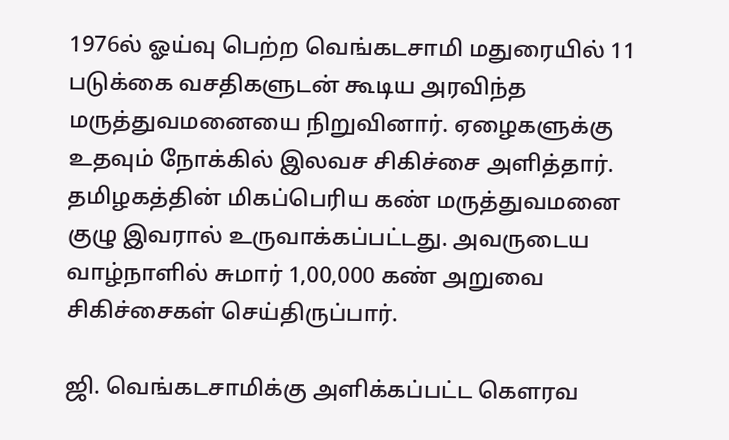1976ல் ஓய்வு பெற்ற வெங்கடசாமி மதுரையில் 11 படுக்கை வசதிகளுடன் கூடிய அரவிந்த மருத்துவமனையை நிறுவினார். ஏழைகளுக்கு உதவும் நோக்கில் இலவச சிகிச்சை அளித்தார். தமிழகத்தின் மிகப்பெரிய கண் மருத்துவமனை குழு இவரால் உருவாக்கப்பட்டது. அவருடைய வாழ்நாளில் சுமார் 1,00,000 கண் அறுவை சிகிச்சைகள் செய்திருப்பார்.

ஜி. வெங்கடசாமிக்கு அளிக்கப்பட்ட கௌரவ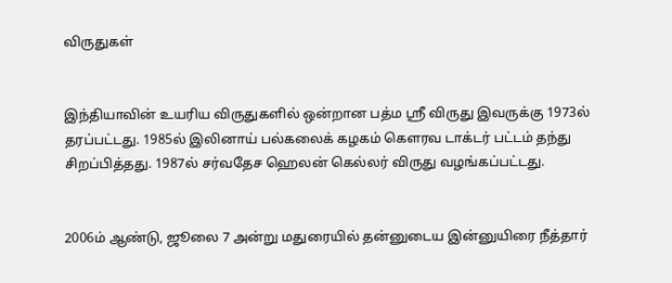விருதுகள்


இந்தியாவின் உயரிய விருதுகளில் ஒன்றான பத்ம ஸ்ரீ விருது இவருக்கு 1973ல் தரப்பட்டது. 1985ல் இலினாய் பல்கலைக் கழகம் கௌரவ டாக்டர் பட்டம் தந்து சிறப்பித்தது. 1987ல் சர்வதேச ஹெலன் கெல்லர் விருது வழங்கப்பட்டது.


2006ம் ஆண்டு, ஜூலை 7 அன்று மதுரையில் தன்னுடைய இன்னுயிரை நீத்தார்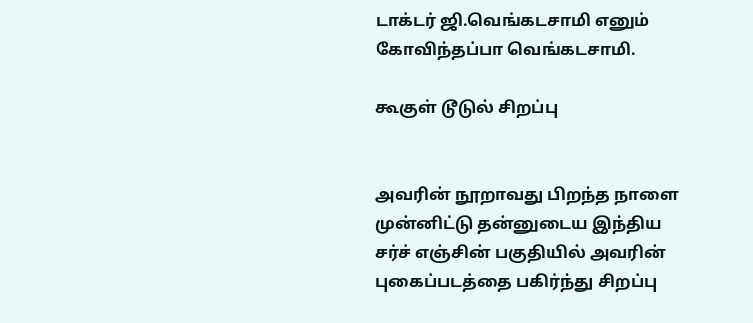டாக்டர் ஜி.வெங்கடசாமி எனும் கோவிந்தப்பா வெங்கடசாமி.

கூகுள் டூடுல் சிறப்பு


அவரின் நூறாவது பிறந்த நாளை முன்னிட்டு தன்னுடைய இந்திய சர்ச் எஞ்சின் பகுதியில் அவரின் புகைப்படத்தை பகிர்ந்து சிறப்பு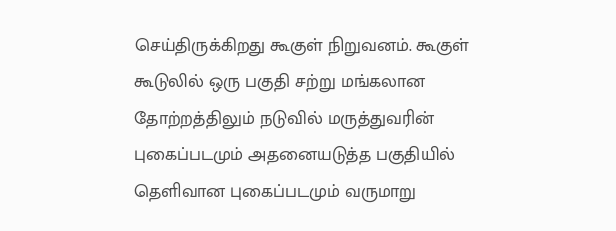செய்திருக்கிறது கூகுள் நிறுவனம். கூகுள் கூடுலில் ஒரு பகுதி சற்று மங்கலான தோற்றத்திலும் நடுவில் மருத்துவரின் புகைப்படமும் அதனையடுத்த பகுதியில் தெளிவான புகைப்படமும் வருமாறு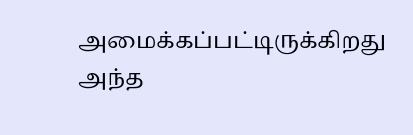அமைக்கப்பட்டிருக்கிறது அந்த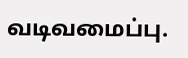வடிவமைப்பு.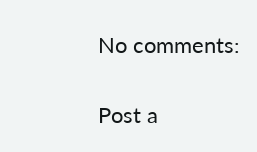No comments:

Post a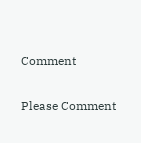Comment

Please Comment